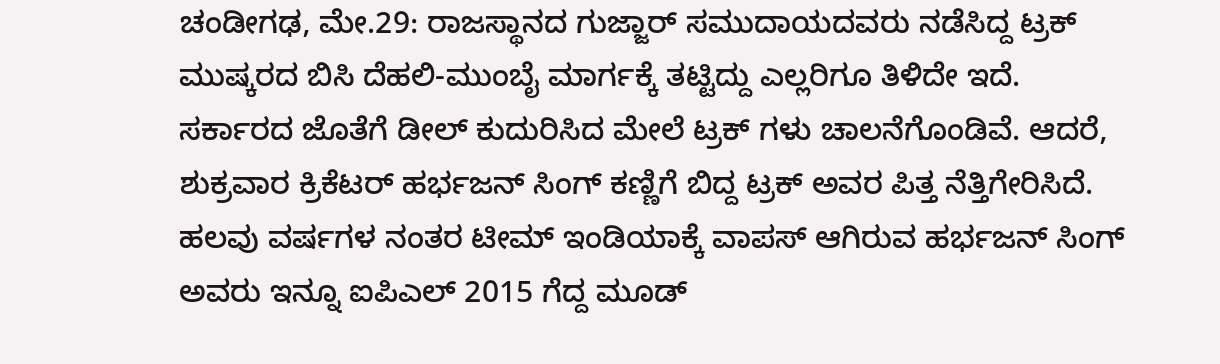ಚಂಡೀಗಢ, ಮೇ.29: ರಾಜಸ್ಥಾನದ ಗುಜ್ಜಾರ್ ಸಮುದಾಯದವರು ನಡೆಸಿದ್ದ ಟ್ರಕ್ ಮುಷ್ಕರದ ಬಿಸಿ ದೆಹಲಿ-ಮುಂಬೈ ಮಾರ್ಗಕ್ಕೆ ತಟ್ಟಿದ್ದು ಎಲ್ಲರಿಗೂ ತಿಳಿದೇ ಇದೆ. ಸರ್ಕಾರದ ಜೊತೆಗೆ ಡೀಲ್ ಕುದುರಿಸಿದ ಮೇಲೆ ಟ್ರಕ್ ಗಳು ಚಾಲನೆಗೊಂಡಿವೆ. ಆದರೆ, ಶುಕ್ರವಾರ ಕ್ರಿಕೆಟರ್ ಹರ್ಭಜನ್ ಸಿಂಗ್ ಕಣ್ಣಿಗೆ ಬಿದ್ದ ಟ್ರಕ್ ಅವರ ಪಿತ್ತ ನೆತ್ತಿಗೇರಿಸಿದೆ.
ಹಲವು ವರ್ಷಗಳ ನಂತರ ಟೀಮ್ ಇಂಡಿಯಾಕ್ಕೆ ವಾಪಸ್ ಆಗಿರುವ ಹರ್ಭಜನ್ ಸಿಂಗ್ ಅವರು ಇನ್ನೂ ಐಪಿಎಲ್ 2015 ಗೆದ್ದ ಮೂಡ್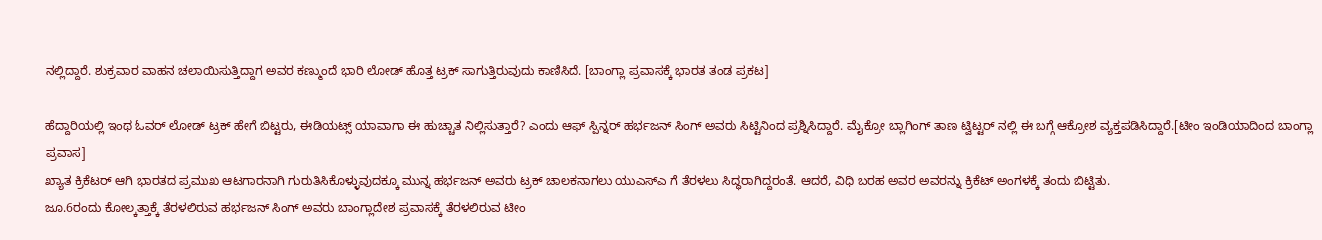ನಲ್ಲಿದ್ದಾರೆ. ಶುಕ್ರವಾರ ವಾಹನ ಚಲಾಯಿಸುತ್ತಿದ್ದಾಗ ಅವರ ಕಣ್ಮುಂದೆ ಭಾರಿ ಲೋಡ್ ಹೊತ್ತ ಟ್ರಕ್ ಸಾಗುತ್ತಿರುವುದು ಕಾಣಿಸಿದೆ. [ಬಾಂಗ್ಲಾ ಪ್ರವಾಸಕ್ಕೆ ಭಾರತ ತಂಡ ಪ್ರಕಟ]

ಹೆದ್ದಾರಿಯಲ್ಲಿ ಇಂಥ ಓವರ್ ಲೋಡ್ ಟ್ರಕ್ ಹೇಗೆ ಬಿಟ್ಟರು, ಈಡಿಯಟ್ಸ್ ಯಾವಾಗಾ ಈ ಹುಚ್ಚಾತ ನಿಲ್ಲಿಸುತ್ತಾರೆ? ಎಂದು ಆಫ್ ಸ್ಪಿನ್ನರ್ ಹರ್ಭಜನ್ ಸಿಂಗ್ ಅವರು ಸಿಟ್ಟಿನಿಂದ ಪ್ರಶ್ನಿಸಿದ್ದಾರೆ. ಮೈಕ್ರೋ ಬ್ಲಾಗಿಂಗ್ ತಾಣ ಟ್ವಿಟ್ಟರ್ ನಲ್ಲಿ ಈ ಬಗ್ಗೆ ಆಕ್ರೋಶ ವ್ಯಕ್ತಪಡಿಸಿದ್ದಾರೆ.[ಟೀಂ ಇಂಡಿಯಾದಿಂದ ಬಾಂಗ್ಲಾ ಪ್ರವಾಸ]
ಖ್ಯಾತ ಕ್ರಿಕೆಟರ್ ಆಗಿ ಭಾರತದ ಪ್ರಮುಖ ಆಟಗಾರನಾಗಿ ಗುರುತಿಸಿಕೊಳ್ಳುವುದಕ್ಕೂ ಮುನ್ನ ಹರ್ಭಜನ್ ಅವರು ಟ್ರಕ್ ಚಾಲಕನಾಗಲು ಯುಎಸ್ಎ ಗೆ ತೆರಳಲು ಸಿದ್ಧರಾಗಿದ್ದರಂತೆ. ಆದರೆ, ವಿಧಿ ಬರಹ ಅವರ ಅವರನ್ನು ಕ್ರಿಕೆಟ್ ಅಂಗಳಕ್ಕೆ ತಂದು ಬಿಟ್ಟಿತು.
ಜೂ.6ರಂದು ಕೋಲ್ಕತ್ತಾಕ್ಕೆ ತೆರಳಲಿರುವ ಹರ್ಭಜನ್ ಸಿಂಗ್ ಅವರು ಬಾಂಗ್ಲಾದೇಶ ಪ್ರವಾಸಕ್ಕೆ ತೆರಳಲಿರುವ ಟೀಂ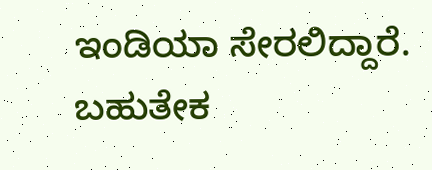ಇಂಡಿಯಾ ಸೇರಲಿದ್ದಾರೆ. ಬಹುತೇಕ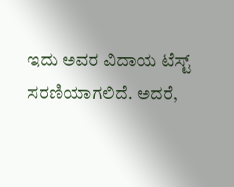ಇದು ಅವರ ವಿದಾಯ ಟೆಸ್ಟ್ ಸರಣಿಯಾಗಲಿದೆ. ಅದರೆ,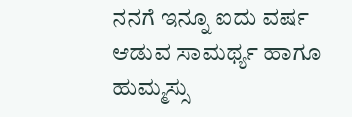ನನಗೆ ಇನ್ನೂ ಐದು ವರ್ಷ ಆಡುವ ಸಾಮರ್ಥ್ಯ ಹಾಗೂ ಹುಮ್ಮಸ್ಸು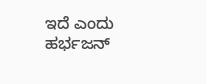ಇದೆ ಎಂದು ಹರ್ಭಜನ್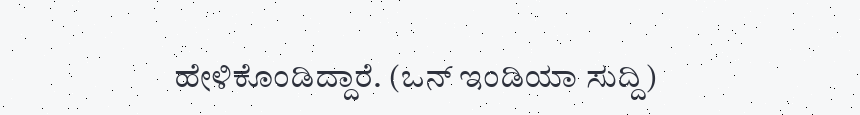ಹೇಳಿಕೊಂಡಿದ್ದಾರೆ. (ಒನ್ ಇಂಡಿಯಾ ಸುದ್ದಿ)